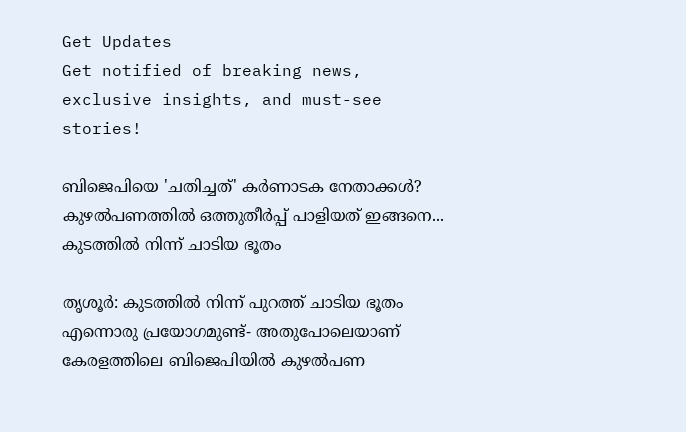Get Updates
Get notified of breaking news, exclusive insights, and must-see stories!

ബിജെപിയെ 'ചതിച്ചത്' കർണാടക നേതാക്കൾ? കുഴൽപണത്തിൽ ഒത്തുതീർപ്പ് പാളിയത് ഇങ്ങനെ... കുടത്തിൽ നിന്ന് ചാടിയ ഭൂതം

തൃശൂര്‍: കുടത്തില്‍ നിന്ന് പുറത്ത് ചാടിയ ഭൂതം എന്നൊരു പ്രയോഗമുണ്ട്- അതുപോലെയാണ് കേരളത്തിലെ ബിജെപിയില്‍ കുഴല്‍പണ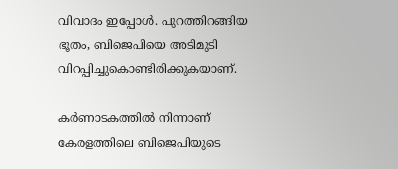വിവാദം ഇപ്പോള്‍. പുറത്തിറങ്ങിയ ഭൂതം, ബിജെപിയെ അടിമുടി വിറപ്പിച്ചുകൊണ്ടിരിക്കുകയാണ്.

കര്‍ണാടകത്തില്‍ നിന്നാണ് കേരളത്തിലെ ബിജെപിയുടെ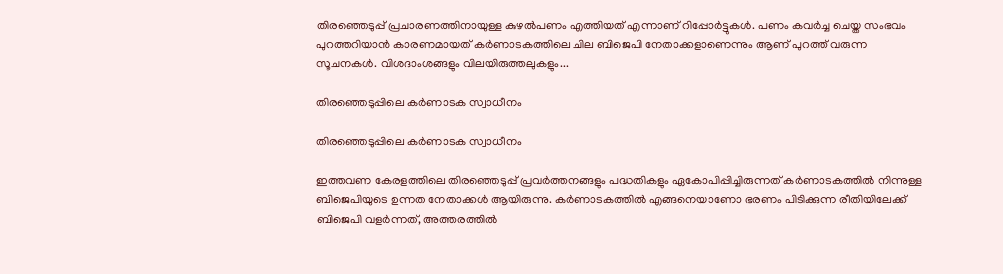തിരഞ്ഞെടുപ്പ് പ്രചാരണത്തിനായുള്ള കുഴല്‍പണം എത്തിയത് എന്നാണ് റിപ്പോര്‍ട്ടുകള്‍. പണം കവര്‍ച്ച ചെയ്ത സംഭവം പുറത്തറിയാന്‍ കാരണമായത് കര്‍ണാടകത്തിലെ ചില ബിജെപി നേതാക്കളാണെന്നും ആണ് പുറത്ത് വരുന്ന സൂചനകള്‍. വിശദാംശങ്ങളും വിലയിരുത്തലുകളും...

തിരഞ്ഞെടുപ്പിലെ കര്‍ണാടക സ്വാധീനം

തിരഞ്ഞെടുപ്പിലെ കര്‍ണാടക സ്വാധീനം

ഇത്തവണ കേരളത്തിലെ തിരഞ്ഞെടുപ്പ് പ്രവര്‍ത്തനങ്ങളും പദ്ധതികളും ഏകോപിപ്പിച്ചിരുന്നത് കര്‍ണാടകത്തില്‍ നിന്നുള്ള ബിജെപിയുടെ ഉന്നത നേതാക്കള്‍ ആയിരുന്നു. കര്‍ണാടകത്തില്‍ എങ്ങനെയാണോ ഭരണം പിടിക്കുന്ന രീതിയിലേക്ക് ബിജെപി വളര്‍ന്നത്, അത്തരത്തില്‍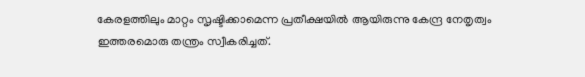കേരളത്തിലും മാറ്റം സൃഷ്ടിക്കാമെന്ന പ്രതീക്ഷയില്‍ ആയിരുന്നു കേന്ദ്ര നേതൃത്വം ഇത്തരമൊരു തന്ത്രം സ്വീകരിച്ചത്.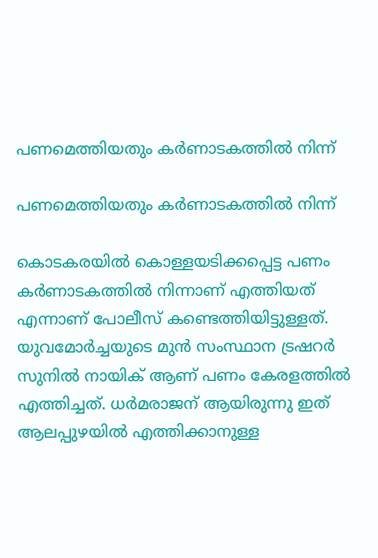പണമെത്തിയതും കര്‍ണാടകത്തില്‍ നിന്ന്

പണമെത്തിയതും കര്‍ണാടകത്തില്‍ നിന്ന്

കൊടകരയില്‍ കൊള്ളയടിക്കപ്പെട്ട പണം കര്‍ണാടകത്തില്‍ നിന്നാണ് എത്തിയത് എന്നാണ് പോലീസ് കണ്ടെത്തിയിട്ടുള്ളത്. യുവമോര്‍ച്ചയുടെ മുന്‍ സംസ്ഥാന ട്രഷറര്‍ സുനില്‍ നായിക് ആണ് പണം കേരളത്തില്‍ എത്തിച്ചത്. ധര്‍മരാജന് ആയിരുന്നു ഇത് ആലപ്പുഴയില്‍ എത്തിക്കാനുള്ള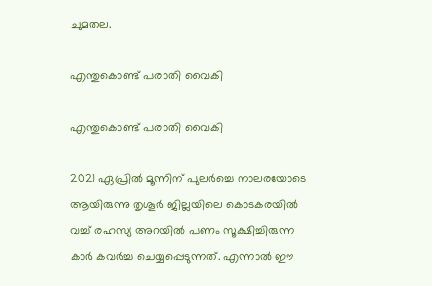ചുമതല.

എന്തുകൊണ്ട് പരാതി വൈകി

എന്തുകൊണ്ട് പരാതി വൈകി

2021 ഏപ്രില്‍ മൂന്നിന് പുലര്‍ച്ചെ നാലരയോടെ ആയിരുന്നു തൃശൂര്‍ ജില്ലയിലെ കൊടകരയില്‍ വച്ച് രഹസ്യ അറയില്‍ പണം സൂക്ഷിച്ചിരുന്ന കാര്‍ കവര്‍ച്ച ചെയ്യപ്പെടുന്നത്. എന്നാല്‍ ഈ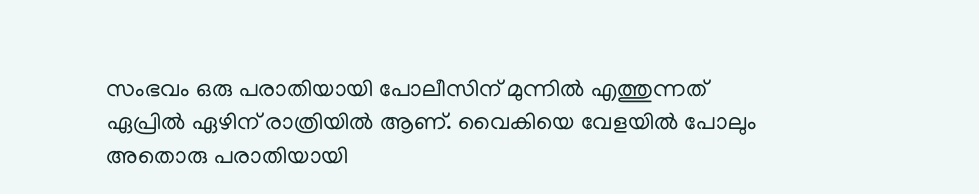സംഭവം ഒരു പരാതിയായി പോലീസിന് മുന്നില്‍ എത്തുന്നത് ഏപ്രില്‍ ഏഴിന് രാത്രിയില്‍ ആണ്. വൈകിയെ വേളയില്‍ പോലും അതൊരു പരാതിയായി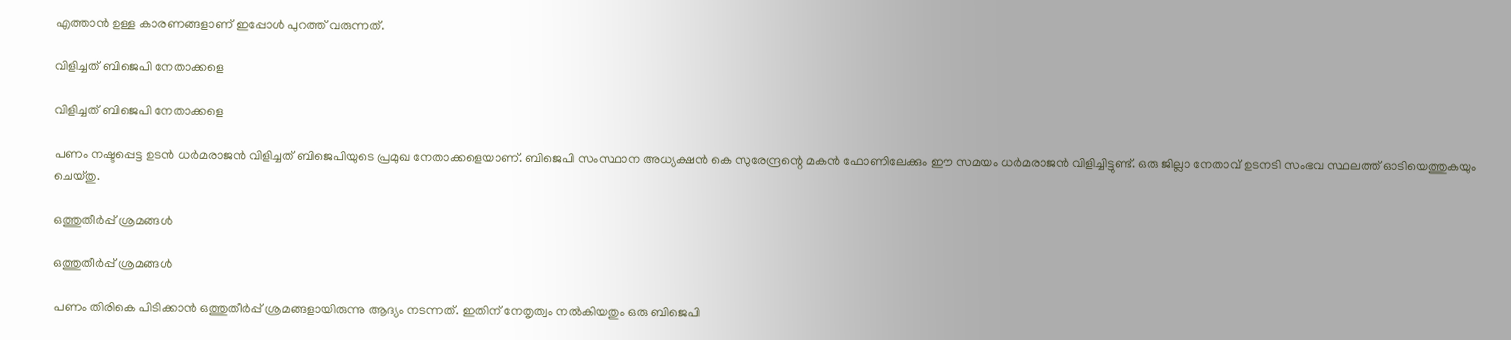എത്താന്‍ ഉള്ള കാരണങ്ങളാണ് ഇപ്പോള്‍ പുറത്ത് വരുന്നത്.

വിളിച്ചത് ബിജെപി നേതാക്കളെ

വിളിച്ചത് ബിജെപി നേതാക്കളെ

പണം നഷ്ടപ്പെട്ട ഉടന്‍ ധര്‍മരാജന്‍ വിളിച്ചത് ബിജെപിയുടെ പ്രമുഖ നേതാക്കളെയാണ്. ബിജെപി സംസ്ഥാന അധ്യക്ഷന്‍ കെ സുരേന്ദ്രന്റെ മകന്‍ ഫോണിലേക്കും ഈ സമയം ധര്‍മരാജന്‍ വിളിച്ചിട്ടുണ്ട്. ഒരു ജില്ലാ നേതാവ് ഉടനടി സംഭവ സ്ഥലത്ത് ഓടിയെത്തുകയും ചെയ്തു.

ഒത്തുതീര്‍പ്പ് ശ്രമങ്ങള്‍

ഒത്തുതീര്‍പ്പ് ശ്രമങ്ങള്‍

പണം തിരികെ പിടിക്കാന്‍ ഒത്തുതീര്‍പ്പ് ശ്രമങ്ങളായിരുന്നു ആദ്യം നടന്നത്. ഇതിന് നേതൃത്വം നല്‍കിയതും ഒരു ബിജെപി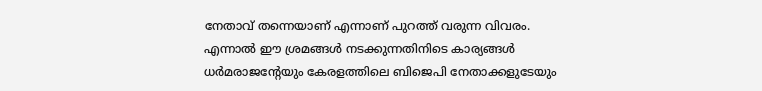നേതാവ് തന്നെയാണ് എന്നാണ് പുറത്ത് വരുന്ന വിവരം. എന്നാല്‍ ഈ ശ്രമങ്ങള്‍ നടക്കുന്നതിനിടെ കാര്യങ്ങള്‍ ധര്‍മരാജന്റേയും കേരളത്തിലെ ബിജെപി നേതാക്കളുടേയും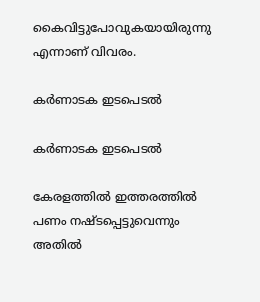കൈവിട്ടുപോവുകയായിരുന്നു എന്നാണ് വിവരം.

കര്‍ണാടക ഇടപെടല്‍

കര്‍ണാടക ഇടപെടല്‍

കേരളത്തില്‍ ഇത്തരത്തില്‍ പണം നഷ്ടപ്പെട്ടുവെന്നും അതില്‍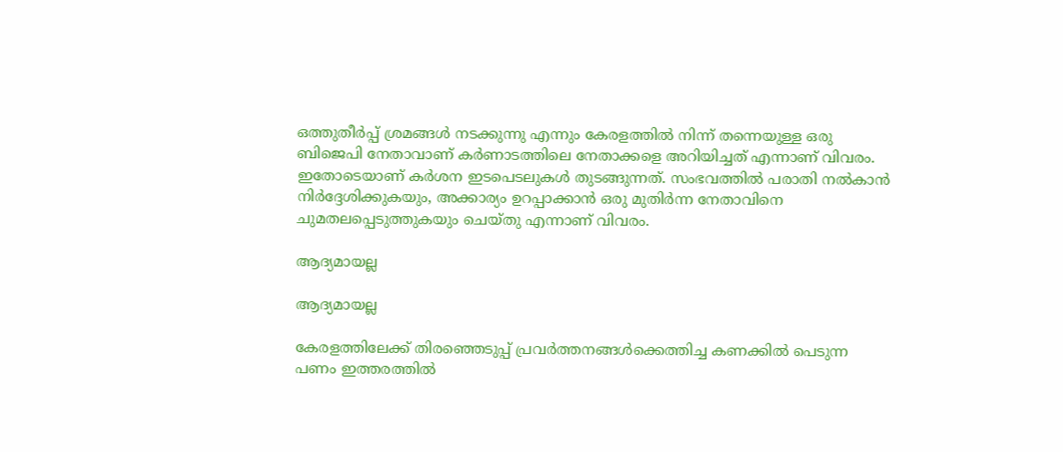ഒത്തുതീര്‍പ്പ് ശ്രമങ്ങള്‍ നടക്കുന്നു എന്നും കേരളത്തില്‍ നിന്ന് തന്നെയുള്ള ഒരു ബിജെപി നേതാവാണ് കര്‍ണാടത്തിലെ നേതാക്കളെ അറിയിച്ചത് എന്നാണ് വിവരം. ഇതോടെയാണ് കര്‍ശന ഇടപെടലുകള്‍ തുടങ്ങുന്നത്. സംഭവത്തില്‍ പരാതി നല്‍കാന്‍ നിര്‍ദ്ദേശിക്കുകയും, അക്കാര്യം ഉറപ്പാക്കാന്‍ ഒരു മുതിര്‍ന്ന നേതാവിനെ ചുമതലപ്പെടുത്തുകയും ചെയ്തു എന്നാണ് വിവരം.

ആദ്യമായല്ല

ആദ്യമായല്ല

കേരളത്തിലേക്ക് തിരഞ്ഞെടുപ്പ് പ്രവര്‍ത്തനങ്ങള്‍ക്കെത്തിച്ച കണക്കില്‍ പെടുന്ന പണം ഇത്തരത്തില്‍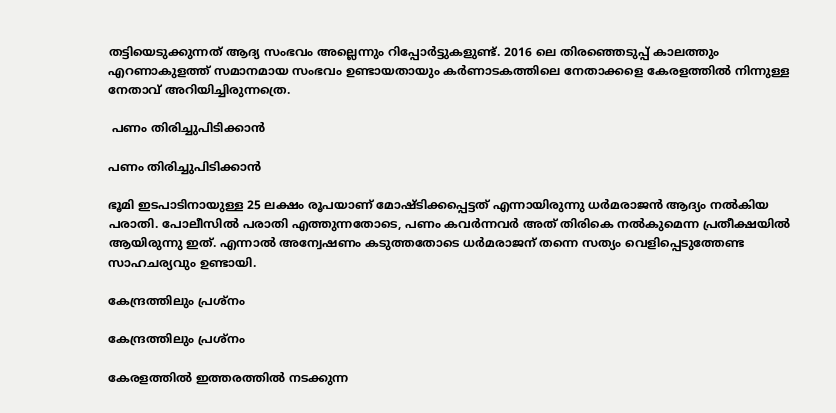തട്ടിയെടുക്കുന്നത് ആദ്യ സംഭവം അല്ലെന്നും റിപ്പോര്‍ട്ടുകളുണ്ട്. 2016 ലെ തിരഞ്ഞെടുപ്പ് കാലത്തും എറണാകുളത്ത് സമാനമായ സംഭവം ഉണ്ടായതായും കര്‍ണാടകത്തിലെ നേതാക്കളെ കേരളത്തില്‍ നിന്നുള്ള നേതാവ് അറിയിച്ചിരുന്നത്രെ.

 പണം തിരിച്ചുപിടിക്കാന്‍

പണം തിരിച്ചുപിടിക്കാന്‍

ഭൂമി ഇടപാടിനായുള്ള 25 ലക്ഷം രൂപയാണ് മോഷ്ടിക്കപ്പെട്ടത് എന്നായിരുന്നു ധര്‍മരാജന്‍ ആദ്യം നല്‍കിയ പരാതി. പോലീസില്‍ പരാതി എത്തുന്നതോടെ, പണം കവര്‍ന്നവര്‍ അത് തിരികെ നല്‍കുമെന്ന പ്രതീക്ഷയില്‍ ആയിരുന്നു ഇത്. എന്നാല്‍ അന്വേഷണം കടുത്തതോടെ ധര്‍മരാജന് തന്നെ സത്യം വെളിപ്പെടുത്തേണ്ട സാഹചര്യവും ഉണ്ടായി.

കേന്ദ്രത്തിലും പ്രശ്‌നം

കേന്ദ്രത്തിലും പ്രശ്‌നം

കേരളത്തില്‍ ഇത്തരത്തില്‍ നടക്കുന്ന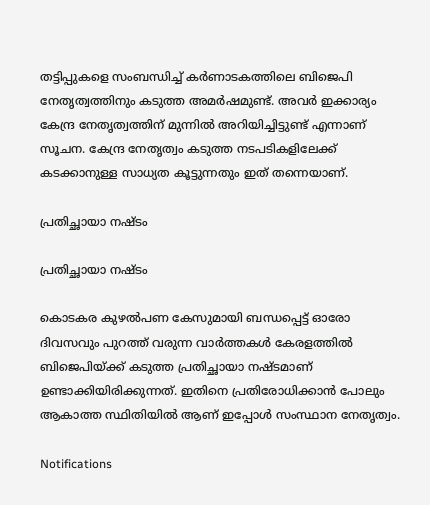തട്ടിപ്പുകളെ സംബന്ധിച്ച് കര്‍ണാടകത്തിലെ ബിജെപി നേതൃത്വത്തിനും കടുത്ത അമര്‍ഷമുണ്ട്. അവര്‍ ഇക്കാര്യം കേന്ദ്ര നേതൃത്വത്തിന് മുന്നില്‍ അറിയിച്ചിട്ടുണ്ട് എന്നാണ് സൂചന. കേന്ദ്ര നേതൃത്വം കടുത്ത നടപടികളിലേക്ക് കടക്കാനുള്ള സാധ്യത കൂട്ടുന്നതും ഇത് തന്നെയാണ്.

പ്രതിച്ഛായാ നഷ്ടം

പ്രതിച്ഛായാ നഷ്ടം

കൊടകര കുഴല്‍പണ കേസുമായി ബന്ധപ്പെട്ട് ഓരോ ദിവസവും പുറത്ത് വരുന്ന വാര്‍ത്തകള്‍ കേരളത്തില്‍ ബിജെപിയ്ക്ക് കടുത്ത പ്രതിച്ഛായാ നഷ്ടമാണ് ഉണ്ടാക്കിയിരിക്കുന്നത്. ഇതിനെ പ്രതിരോധിക്കാന്‍ പോലും ആകാത്ത സ്ഥിതിയില്‍ ആണ് ഇപ്പോള്‍ സംസ്ഥാന നേതൃത്വം.

Notifications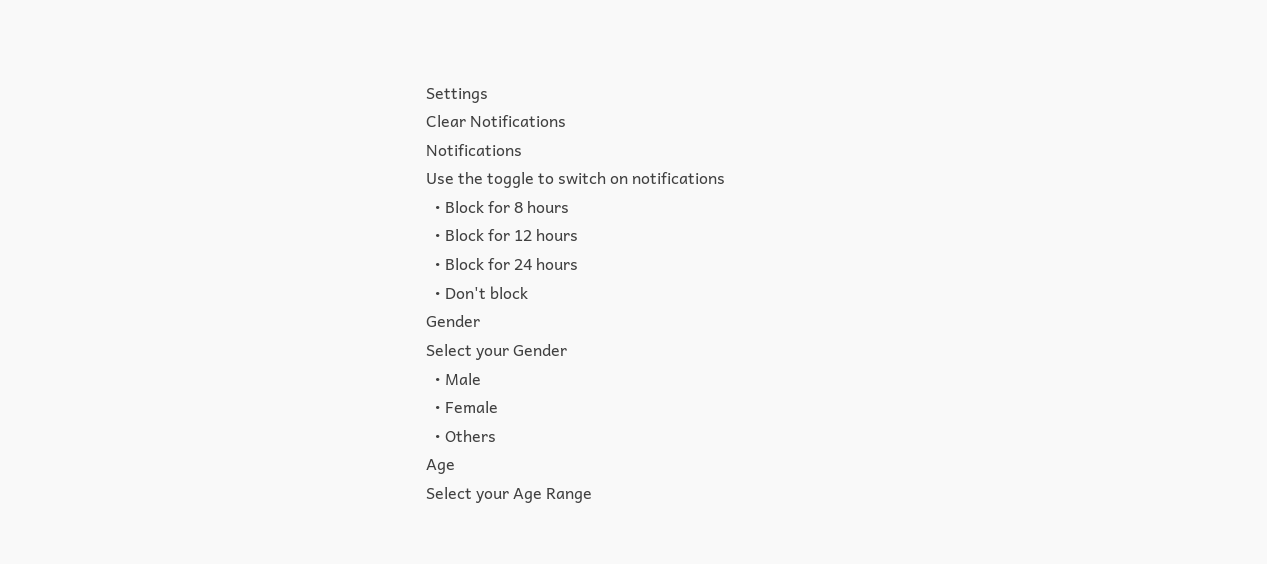Settings
Clear Notifications
Notifications
Use the toggle to switch on notifications
  • Block for 8 hours
  • Block for 12 hours
  • Block for 24 hours
  • Don't block
Gender
Select your Gender
  • Male
  • Female
  • Others
Age
Select your Age Range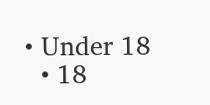• Under 18
  • 18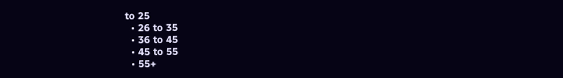to 25
  • 26 to 35
  • 36 to 45
  • 45 to 55
  • 55+